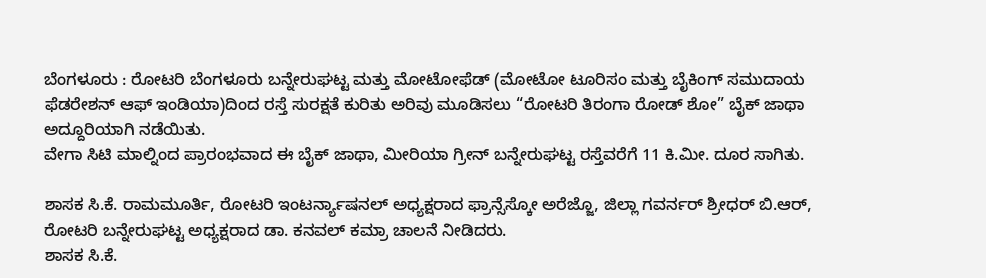ಬೆಂಗಳೂರು : ರೋಟರಿ ಬೆಂಗಳೂರು ಬನ್ನೇರುಘಟ್ಟ ಮತ್ತು ಮೋಟೋಫೆಡ್ (ಮೋಟೋ ಟೂರಿಸಂ ಮತ್ತು ಬೈಕಿಂಗ್ ಸಮುದಾಯ ಫೆಡರೇಶನ್ ಆಫ್ ಇಂಡಿಯಾ)ದಿಂದ ರಸ್ತೆ ಸುರಕ್ಷತೆ ಕುರಿತು ಅರಿವು ಮೂಡಿಸಲು “ರೋಟರಿ ತಿರಂಗಾ ರೋಡ್ ಶೋ” ಬೈಕ್ ಜಾಥಾ ಅದ್ದೂರಿಯಾಗಿ ನಡೆಯಿತು.
ವೇಗಾ ಸಿಟಿ ಮಾಲ್ನಿಂದ ಪ್ರಾರಂಭವಾದ ಈ ಬೈಕ್ ಜಾಥಾ, ಮೀರಿಯಾ ಗ್ರೀನ್ ಬನ್ನೇರುಘಟ್ಟ ರಸ್ತೆವರೆಗೆ 11 ಕಿ.ಮೀ. ದೂರ ಸಾಗಿತು.

ಶಾಸಕ ಸಿ.ಕೆ. ರಾಮಮೂರ್ತಿ, ರೋಟರಿ ಇಂಟರ್ನ್ಯಾಷನಲ್ ಅಧ್ಯಕ್ಷರಾದ ಫ್ರಾನ್ಸೆಸ್ಕೋ ಅರೆಜ್ಜೊ, ಜಿಲ್ಲಾ ಗವರ್ನರ್ ಶ್ರೀಧರ್ ಬಿ.ಆರ್, ರೋಟರಿ ಬನ್ನೇರುಘಟ್ಟ ಅಧ್ಯಕ್ಷರಾದ ಡಾ. ಕನವಲ್ ಕಮ್ರಾ ಚಾಲನೆ ನೀಡಿದರು.
ಶಾಸಕ ಸಿ.ಕೆ.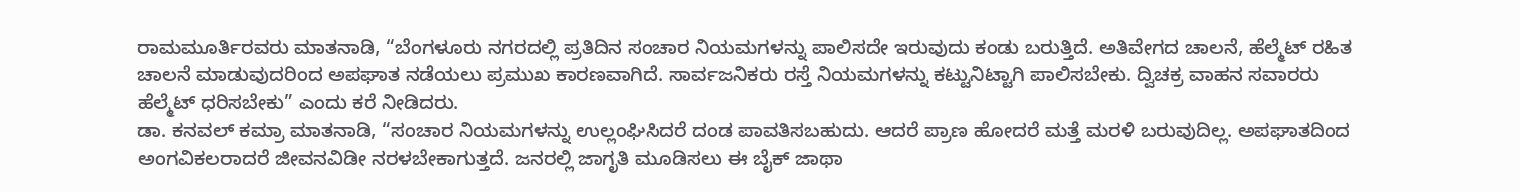ರಾಮಮೂರ್ತಿರವರು ಮಾತನಾಡಿ, “ಬೆಂಗಳೂರು ನಗರದಲ್ಲಿ ಪ್ರತಿದಿನ ಸಂಚಾರ ನಿಯಮಗಳನ್ನು ಪಾಲಿಸದೇ ಇರುವುದು ಕಂಡು ಬರುತ್ತಿದೆ. ಅತಿವೇಗದ ಚಾಲನೆ, ಹೆಲ್ಮೆಟ್ ರಹಿತ ಚಾಲನೆ ಮಾಡುವುದರಿಂದ ಅಪಘಾತ ನಡೆಯಲು ಪ್ರಮುಖ ಕಾರಣವಾಗಿದೆ. ಸಾರ್ವಜನಿಕರು ರಸ್ತೆ ನಿಯಮಗಳನ್ನು ಕಟ್ಟುನಿಟ್ಟಾಗಿ ಪಾಲಿಸಬೇಕು. ದ್ವಿಚಕ್ರ ವಾಹನ ಸವಾರರು ಹೆಲ್ಮೆಟ್ ಧರಿಸಬೇಕು” ಎಂದು ಕರೆ ನೀಡಿದರು.
ಡಾ. ಕನವಲ್ ಕಮ್ರಾ ಮಾತನಾಡಿ, “ಸಂಚಾರ ನಿಯಮಗಳನ್ನು ಉಲ್ಲಂಘಿಸಿದರೆ ದಂಡ ಪಾವತಿಸಬಹುದು. ಆದರೆ ಪ್ರಾಣ ಹೋದರೆ ಮತ್ತೆ ಮರಳಿ ಬರುವುದಿಲ್ಲ. ಅಪಘಾತದಿಂದ ಅಂಗವಿಕಲರಾದರೆ ಜೀವನವಿಡೀ ನರಳಬೇಕಾಗುತ್ತದೆ. ಜನರಲ್ಲಿ ಜಾಗೃತಿ ಮೂಡಿಸಲು ಈ ಬೈಕ್ ಜಾಥಾ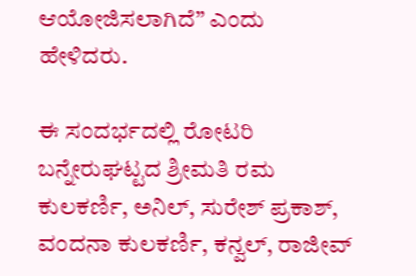ಆಯೋಜಿಸಲಾಗಿದೆ” ಎಂದು ಹೇಳಿದರು.

ಈ ಸಂದರ್ಭದಲ್ಲಿ ರೋಟರಿ ಬನ್ನೇರುಘಟ್ಟದ ಶ್ರೀಮತಿ ರಮ ಕುಲಕರ್ಣಿ, ಅನಿಲ್, ಸುರೇಶ್ ಪ್ರಕಾಶ್, ವಂದನಾ ಕುಲಕರ್ಣಿ, ಕನ್ವಲ್, ರಾಜೀವ್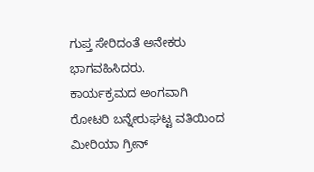ಗುಪ್ತ ಸೇರಿದಂತೆ ಅನೇಕರು ಭಾಗವಹಿಸಿದರು.
ಕಾರ್ಯಕ್ರಮದ ಅಂಗವಾಗಿ ರೋಟರಿ ಬನ್ನೇರುಘಟ್ಟ ವತಿಯಿಂದ ಮೀರಿಯಾ ಗ್ರೀನ್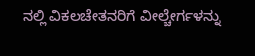ನಲ್ಲಿ ವಿಕಲಚೇತನರಿಗೆ ವೀಲ್ಚೇರ್ಗಳನ್ನು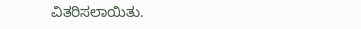ವಿತರಿಸಲಾಯಿತು.